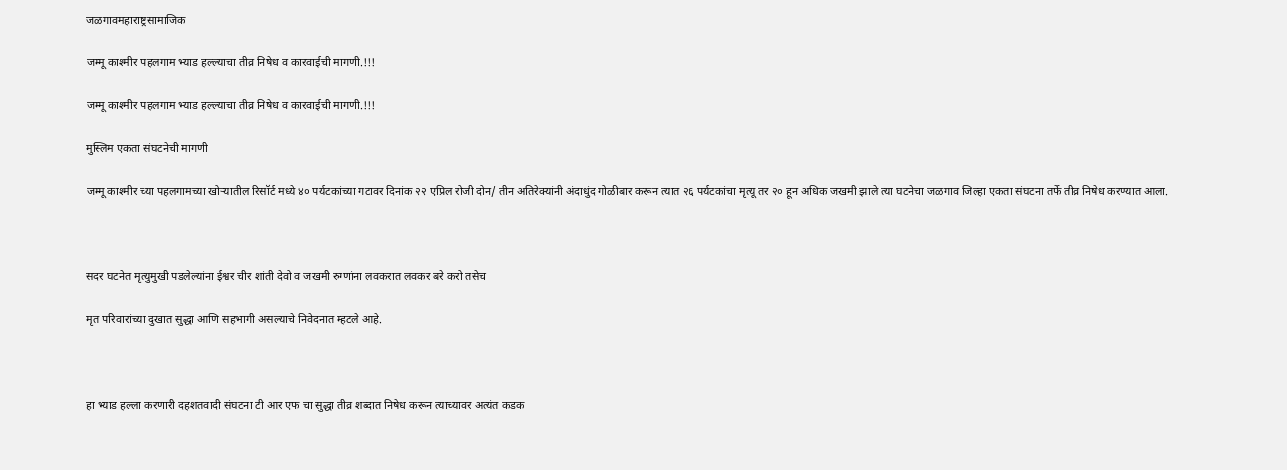जळगावमहाराष्ट्रसामाजिक

जम्मू काश्मीर पहलगाम भ्याड हल्ल्याचा तीव्र निषेध व कारवाईची मागणी.!!!

जम्मू काश्मीर पहलगाम भ्याड हल्ल्याचा तीव्र निषेध व कारवाईची मागणी.!!!

मुस्लिम एकता संघटनेची मागणी

जम्मू काश्मीर च्या पहलगामच्या खोऱ्यातील रिसॉर्ट मध्ये ४० पर्यटकांच्या गटावर दिनांक २२ एप्रिल रोजी दोन/ तीन अतिरेक्यांनी अंदाधुंद गोळीबार करून त्यात २६ पर्यटकांचा मृत्यू तर २० हून अधिक जखमी झाले त्या घटनेचा जळगाव जिल्हा एकता संघटना तर्फे तीव्र निषेध करण्यात आला.



सदर घटनेत मृत्युमुखी पडलेल्यांना ईश्वर चीर शांती देवो व जखमी रुग्णांना लवकरात लवकर बरे करो तसेच

मृत परिवारांच्या दुखात सुद्धा आणि सहभागी असल्याचे निवेदनात म्हटले आहे.



हा भ्याड हल्ला करणारी दहशतवादी संघटना टी आर एफ चा सुद्धा तीव्र शब्दात निषेध करून त्याच्यावर अत्यंत कडक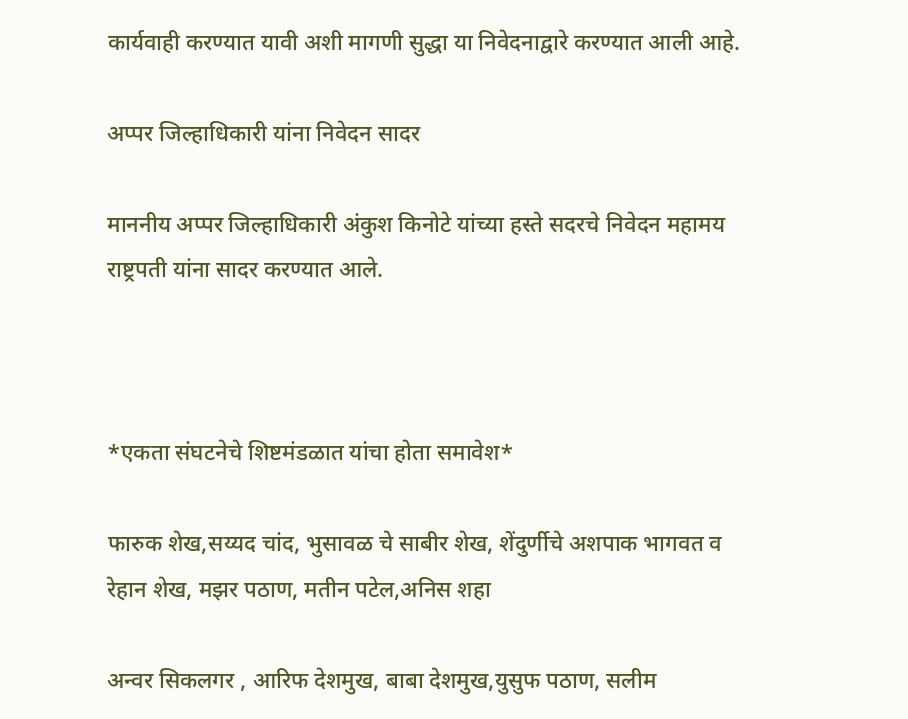कार्यवाही करण्यात यावी अशी मागणी सुद्धा या निवेदनाद्वारे करण्यात आली आहे.

अप्पर जिल्हाधिकारी यांना निवेदन सादर

माननीय अप्पर जिल्हाधिकारी अंकुश किनोटे यांच्या हस्ते सदरचे निवेदन महामय राष्ट्रपती यांना सादर करण्यात आले.



*एकता संघटनेचे शिष्टमंडळात यांचा होता समावेश*

फारुक शेख,सय्यद चांद, भुसावळ चे साबीर शेख, शेंदुर्णीचे अशपाक भागवत व रेहान शेख, मझर पठाण, मतीन पटेल,अनिस शहा

अन्वर सिकलगर , आरिफ देशमुख, बाबा देशमुख,युसुफ पठाण, सलीम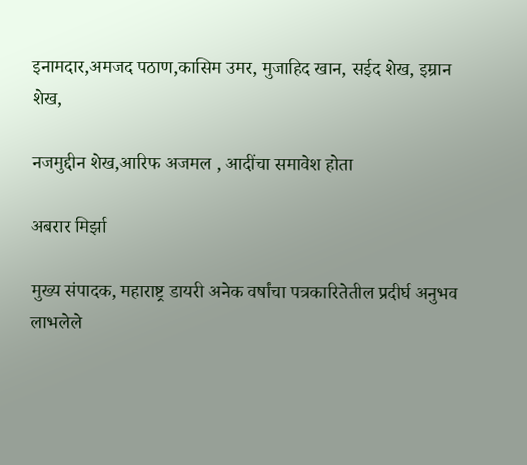इनामदार,अमजद पठाण,कासिम उमर, मुजाहिद खान, सईद शेख, इम्रान शेख,

नजमुद्दीन शेख,आरिफ अजमल , आदींचा समावेश होता

अबरार मिर्झा

मुख्य संपादक, महाराष्ट्र डायरी अनेक वर्षांचा पत्रकारितेतील प्रदीर्घ अनुभव लाभलेले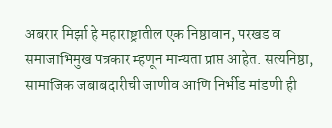अबरार मिर्झा हे महाराष्ट्रातील एक निष्ठावान, परखड व समाजाभिमुख पत्रकार म्हणून मान्यता प्राप्त आहेत. सत्यनिष्ठा, सामाजिक जबाबदारीची जाणीव आणि निर्भीड मांडणी ही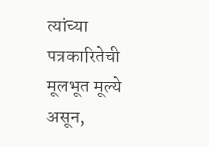त्यांच्या पत्रकारितेची मूलभूत मूल्ये असून,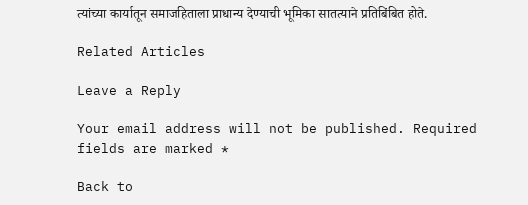त्यांच्या कार्यातून समाजहिताला प्राधान्य देण्याची भूमिका सातत्याने प्रतिबिंबित होते.

Related Articles

Leave a Reply

Your email address will not be published. Required fields are marked *

Back to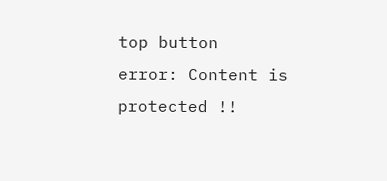top button
error: Content is protected !!